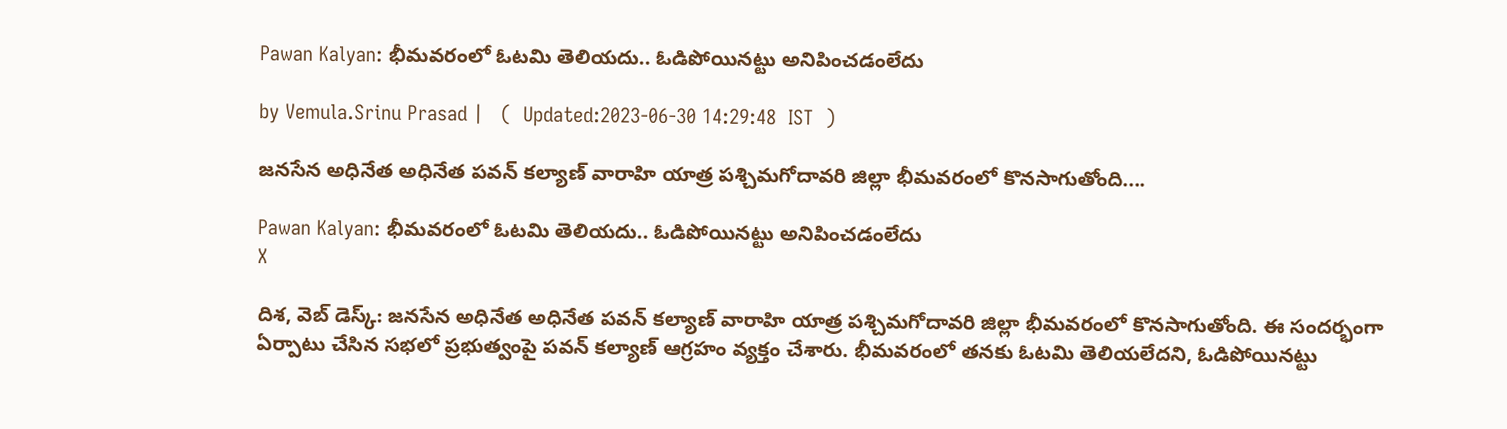Pawan Kalyan: భీమవరంలో ఓటమి తెలియదు.. ఓడిపోయినట్టు అనిపించడంలేదు

by Vemula.Srinu Prasad |   (  Updated:2023-06-30 14:29:48  IST  )

జనసేన అధినేత అధినేత పవన్ కల్యాణ్ వారాహి యాత్ర పశ్చిమగోదావరి జిల్లా భీమవరంలో కొనసాగుతోంది....

Pawan Kalyan: భీమవరంలో ఓటమి తెలియదు.. ఓడిపోయినట్టు అనిపించడంలేదు
X

దిశ, వెబ్ డెస్క్: జనసేన అధినేత అధినేత పవన్ కల్యాణ్ వారాహి యాత్ర పశ్చిమగోదావరి జిల్లా భీమవరంలో కొనసాగుతోంది. ఈ సందర్భంగా ఏర్పాటు చేసిన సభలో ప్రభుత్వంపై పవన్ కల్యాణ్ ఆగ్రహం వ్యక్తం చేశారు. భీమవరంలో తనకు ఓటమి తెలియలేదని, ఓడిపోయినట్టు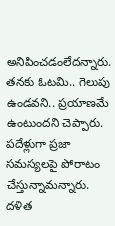అనిపించడంలేదన్నారు. తనకు ఓటమి.. గెలుపు ఉండవని.. ప్రయాణమే ఉంటుందని చెప్పారు. పదేళ్లుగా ప్రజా సమస్యలపై పోరాటం చేస్తున్నామన్నారు. దళిత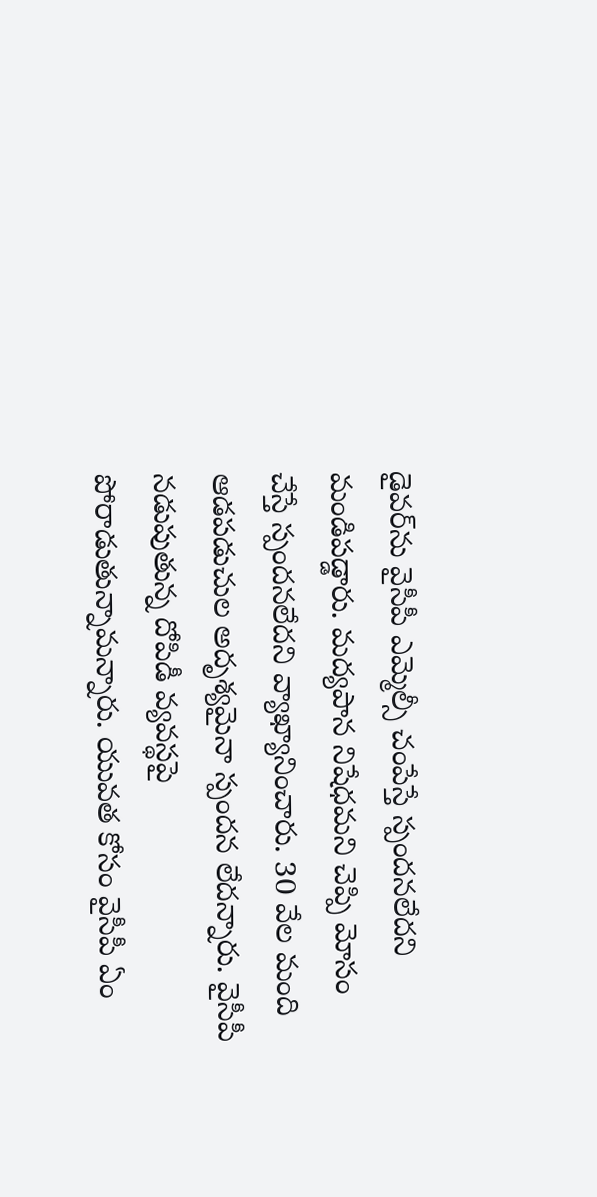డైవర్‌ను వైసీపీ ఎమ్మెల్సీ చంపేస్తే స్పందనలేదని మండిపడ్డారు. మద్యపాన నిషేధమని చెప్పి మోసం చేస్తే స్పందనలేదని వ్యాఖ్యానించారు. 30 వేల మంది ఆడపడుచుల అదృశ్యమైనా స్పందన లేదన్నారు. వైసీపీ నడుపుతున్న దోపిడీ వ్యవస్థపై పోరాడుతున్నామన్నారు. యువత కోసం వైసీపీ ఏం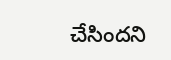చేసిందని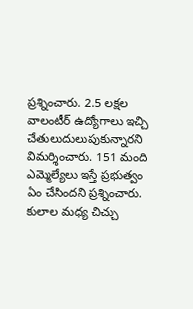ప్రశ్నించారు. 2.5 లక్షల వాలంటీర్ ఉద్యోగాలు ఇచ్చి చేతులుదులుపుకున్నారని విమర్శించారు. 151 మంది ఎమ్మెల్యేలు ఇస్తే ప్రభుత్వం ఏం చేసిందని ప్రశ్నించారు. కులాల మధ్య చిచ్చు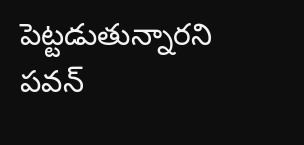పెట్టడుతున్నారని పవన్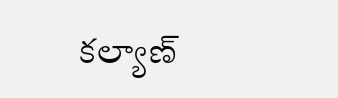కల్యాణ్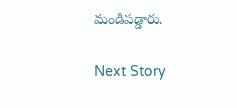మండిపడ్డారు.

Next Story